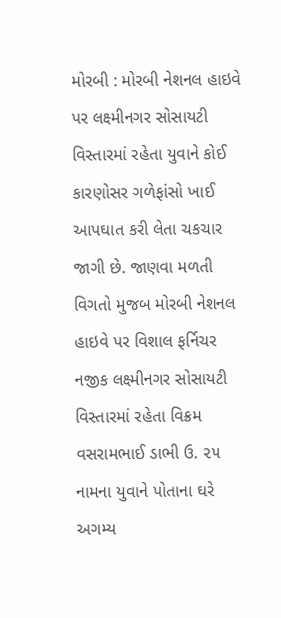મોરબી : મોરબી નેશનલ હાઇવે પર લક્ષ્મીનગર સોસાયટી વિસ્તારમાં રહેતા યુવાને કોઈ કારણોસર ગળેફાંસો ખાઈ આપઘાત કરી લેતા ચકચાર જાગી છે. જાણવા મળતી વિગતો મુજબ મોરબી નેશનલ હાઇવે પર વિશાલ ફર્નિચર નજીક લક્ષ્મીનગર સોસાયટી વિસ્તારમાં રહેતા વિક્રમ વસરામભાઈ ડાભી ઉ. ૨૫ નામના યુવાને પોતાના ઘરે અગમ્ય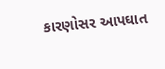કારણોસર આપઘાત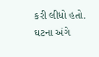કરી લીધો હતો. ઘટના અંગે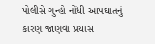પોલીસે ગુન્હો નોંધી આપઘાતનું કારણ જાણવા પ્રયાસ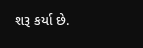શરૂ કર્યા છે.